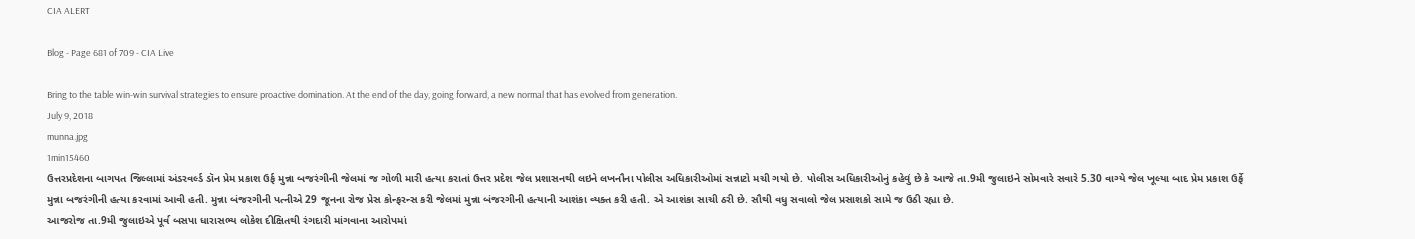CIA ALERT

Blog - Page 681 of 709 - CIA Live

Bring to the table win-win survival strategies to ensure proactive domination. At the end of the day, going forward, a new normal that has evolved from generation.
July 9, 2018
munna.jpg
1min15460
ઉત્તરપ્રદેશના બાગપત જિલ્લામાં અંડરવર્લ્ડ ડૉન પ્રેમ પ્રકાશ ઉર્ફ મુન્ના બજરંગીની જેલમાં જ ગોળી મારી હત્યા કરાતાં ઉત્તર પ્રદેશ જેલ પ્રશાસનથી લઇને લખનૌના પોલીસ અધિકારીઓમાં સન્નાટો મચી ગયો છે. પોલીસ અધિકારીઓનું કહેવું છે કે આજે તા.9મી જુલાઇને સોમવારે સવારે 5.30 વાગ્યે જેલ ખૂલ્યા બાદ પ્રેમ પ્રકાશ ઉર્ફે મુન્ના બજરંગીની હત્યા કરવામાં આવી હતી. મુન્ના બંજરગીની પત્નીએ 29 જૂનના રોજ પ્રેસ કોન્ફરન્સ કરી જેલમાં મુન્ના બંજરગીની હત્યાની આશંકા વ્યક્ત કરી હતી. એ આશંકા સાચી ઠરી છે. સૌથી વધુ સવાલો જેલ પ્રસાશકો સામે જ ઉઠી રહ્યા છે.
આજરોજ તા.9મી જુલાઇએ પૂર્વ બસપા ધારાસભ્ય લોકેશ દીક્ષિતથી રંગદારી માંગવાના આરોપમાં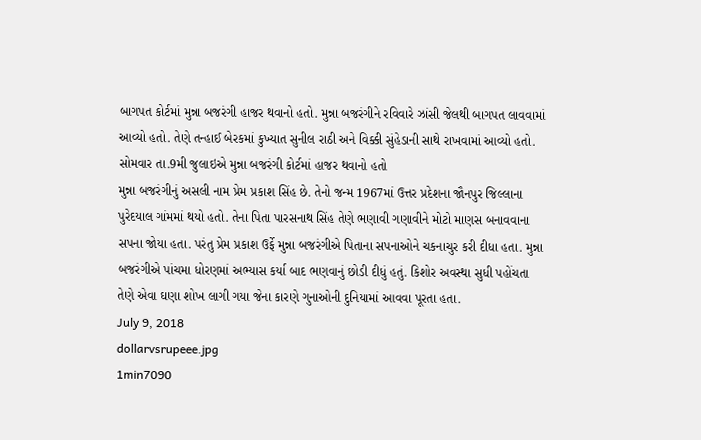બાગપત કોર્ટમાં મુન્ના બજરંગી હાજર થવાનો હતો. મુન્ના બજરંગીને રવિવારે ઝાંસી જેલથી બાગપત લાવવામાં આવ્યો હતો. તેણે તન્હાઈ બેરકમાં કુખ્યાત સુનીલ રાઠી અને વિક્કી સુંહેડાની સાથે રાખવામાં આવ્યો હતો.
સોમવાર તા.9મી જુલાઇએ મુન્ના બજરંગી કોર્ટમાં હાજર થવાનો હતો
મુન્ના બજરંગીનું અસલી નામ પ્રેમ પ્રકાશ સિંહ છે. તેનો જન્મ 1967માં ઉત્તર પ્રદેશના જૌનપુર જિલ્લાના પુરેદયાલ ગાંમમાં થયો હતો. તેના પિતા પારસનાથ સિંહ તેણે ભણાવી ગણાવીને મોટો માણસ બનાવવાના સપના જોયા હતા. પરંતુ પ્રેમ પ્રકાશ ઉર્ફે મુન્ના બજરંગીએ પિતાના સપનાઓને ચકનાચુર કરી દીધા હતા. મુન્ના બજરંગીએ પાંચમા ધોરણમાં અભ્યાસ કર્યા બાદ ભણવાનું છોડી દીધું હતું. કિશોર અવસ્થા સુધી પહોંચતા તેણે એવા ઘણા શોખ લાગી ગયા જેના કારણે ગુનાઓની દુનિયામાં આવવા પૂરતા હતા.
July 9, 2018
dollarvsrupeee.jpg
1min7090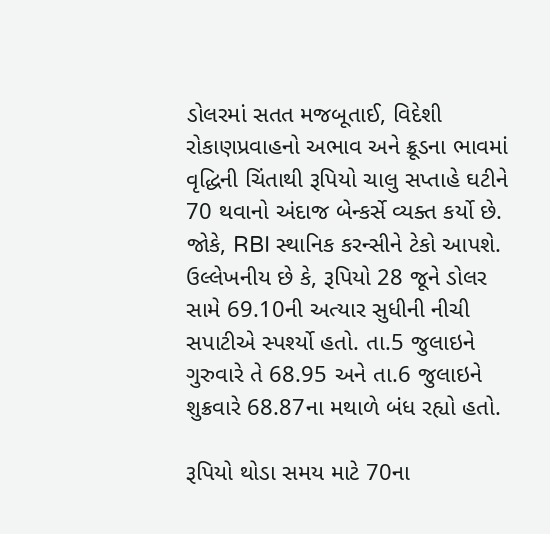ડોલરમાં સતત મજબૂતાઈ, વિદેશી રોકાણપ્રવાહનો અભાવ અને ક્રૂડના ભાવમાં વૃદ્ધિની ચિંતાથી રૂપિયો ચાલુ સપ્તાહે ઘટીને 70 થવાનો અંદાજ બેન્કર્સે વ્યક્ત કર્યો છે. જોકે, RBI સ્થાનિક કરન્સીને ટેકો આપશે. ઉલ્લેખનીય છે કે, રૂપિયો 28 જૂને ડોલર સામે 69.10ની અત્યાર સુધીની નીચી સપાટીએ સ્પર્શ્યો હતો. તા.5 જુલાઇને ગુરુવારે તે 68.95 અને તા.6 જુલાઇને શુક્રવારે 68.87ના મથાળે બંધ રહ્યો હતો.

રૂપિયો થોડા સમય માટે 70ના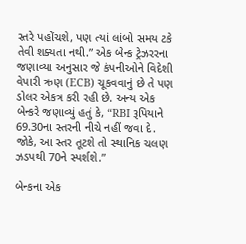સ્તરે પહોંચશે, પણ ત્યાં લાંબો સમય ટકે તેવી શક્યતા નથી.” એક બેન્ક ટ્રેઝરરના જણાવ્યા અનુસાર જે કંપનીઓને વિદેશી વેપારી ઋણ (ECB) ચૂકવવાનું છે તે પણ ડોલર એકત્ર કરી રહી છે. અન્ય એક બેન્કરે જણાવ્યું હતું કે, “RBI રૂપિયાને 69.30ના સ્તરની નીચે નહીં જવા દે. જોકે, આ સ્તર તૂટશે તો સ્થાનિક ચલણ ઝડપથી 70ને સ્પર્શશે.”

બેન્કના એક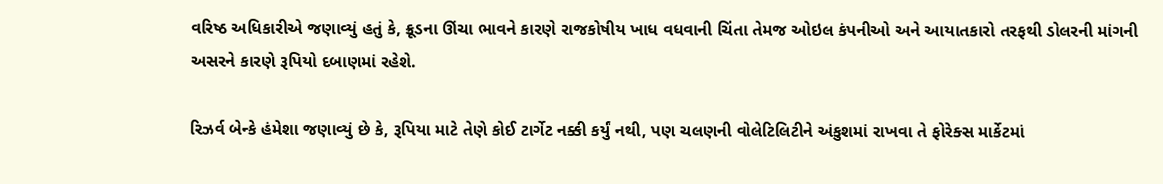વરિષ્ઠ અધિકારીએ જણાવ્યું હતું કે, ક્રૂડના ઊંચા ભાવને કારણે રાજકોષીય ખાધ વધવાની ચિંતા તેમજ ઓઇલ કંપનીઓ અને આયાતકારો તરફથી ડોલરની માંગની અસરને કારણે રૂપિયો દબાણમાં રહેશે.

રિઝર્વ બેન્કે હંમેશા જણાવ્યું છે કે, રૂપિયા માટે તેણે કોઈ ટાર્ગેટ નક્કી કર્યું નથી, પણ ચલણની વોલેટિલિટીને અંકુશમાં રાખવા તે ફોરેક્સ માર્કેટમાં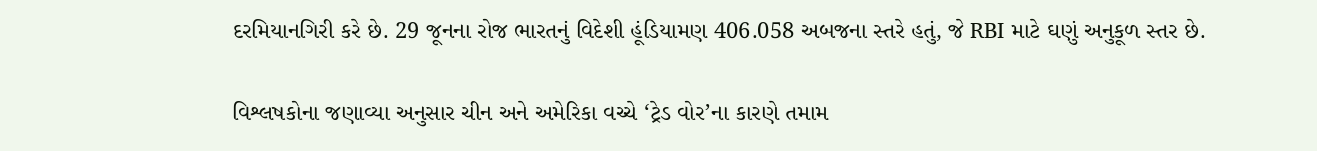દરમિયાનગિરી કરે છે. 29 જૂનના રોજ ભારતનું વિદેશી હૂંડિયામણ 406.058 અબજના સ્તરે હતું, જે RBI માટે ઘણું અનુકૂળ સ્તર છે.

વિશ્લષકોના જણાવ્યા અનુસાર ચીન અને અમેરિકા વચ્ચે ‘ટ્રેડ વોર’ના કારણે તમામ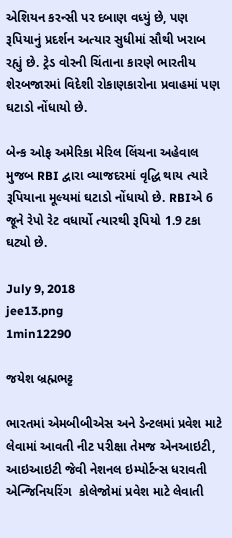એશિયન કરન્સી પર દબાણ વધ્યું છે, પણ રૂપિયાનું પ્રદર્શન અત્યાર સુધીમાં સૌથી ખરાબ રહ્યું છે. ટ્રેડ વોરની ચિંતાના કારણે ભારતીય શેરબજારમાં વિદેશી રોકાણકારોના પ્રવાહમાં પણ ઘટાડો નોંધાયો છે.

બેન્ક ઓફ અમેરિકા મેરિલ લિંચના અહેવાલ મુજબ RBI દ્વારા વ્યાજદરમાં વૃદ્ધિ થાય ત્યારે રૂપિયાના મૂલ્યમાં ઘટાડો નોંધાયો છે. RBIએ 6 જૂને રેપો રેટ વધાર્યો ત્યારથી રૂપિયો 1.9 ટકા ઘટ્યો છે.

July 9, 2018
jee13.png
1min12290

જયેશ બ્રહ્મભટ્ટ

ભારતમાં એમબીબીએસ અને ડેન્ટલમાં પ્રવેશ માટે લેવામાં આવતી નીટ પરીક્ષા તેમજ એનઆઇટી, આઇઆઇટી જેવી નેશનલ ઇમ્પોર્ટન્સ ધરાવતી એન્જિનિયરિંગ  કોલેજોમાં પ્રવેશ માટે લેવાતી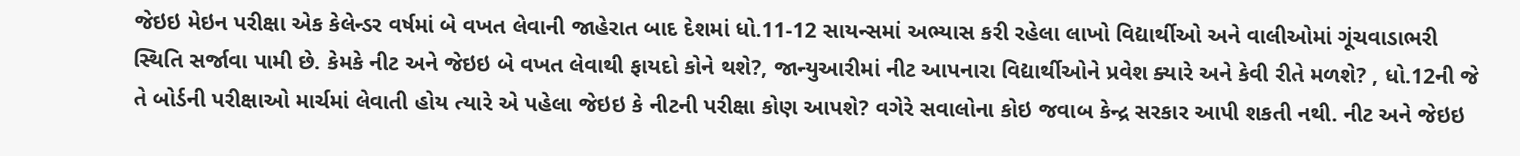જેઇઇ મેઇન પરીક્ષા એક કેલેન્ડર વર્ષમાં બે વખત લેવાની જાહેરાત બાદ દેશમાં ધો.11-12 સાયન્સમાં અભ્યાસ કરી રહેલા લાખો વિદ્યાર્થીઓ અને વાલીઓમાં ગૂંચવાડાભરી સ્થિતિ સર્જાવા પામી છે. કેમકે નીટ અને જેઇઇ બે વખત લેવાથી ફાયદો કોને થશે?, જાન્યુઆરીમાં નીટ આપનારા વિદ્યાર્થીઓને પ્રવેશ ક્યારે અને કેવી રીતે મળશે? , ધો.12ની જે તે બોર્ડની પરીક્ષાઓ માર્ચમાં લેવાતી હોય ત્યારે એ પહેલા જેઇઇ કે નીટની પરીક્ષા કોણ આપશે? વગેરે સવાલોના કોઇ જવાબ કેન્દ્ર સરકાર આપી શકતી નથી. નીટ અને જેઇઇ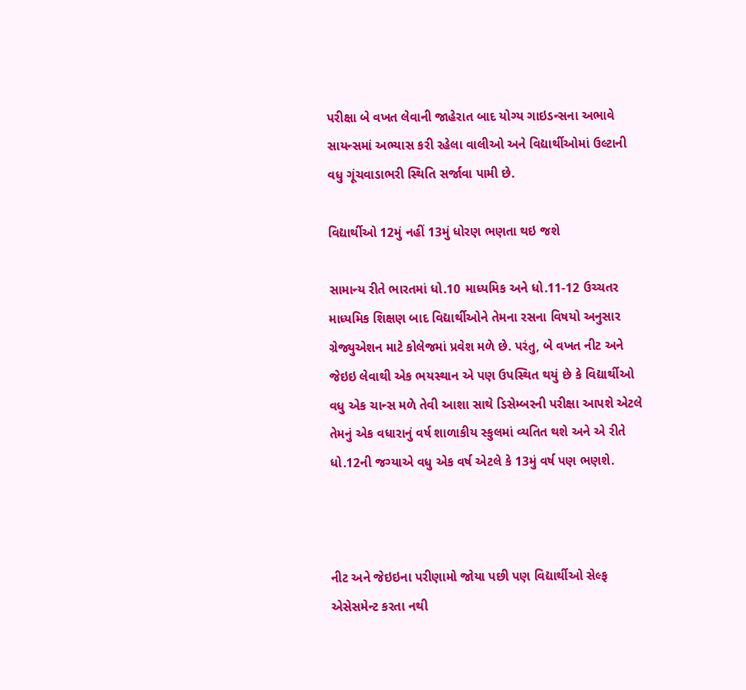પરીક્ષા બે વખત લેવાની જાહેરાત બાદ યોગ્ય ગાઇડન્સના અભાવે સાયન્સમાં અભ્યાસ કરી રહેલા વાલીઓ અને વિદ્યાર્થીઓમાં ઉલ્ટાની વધુ ગૂંચવાડાભરી સ્થિતિ સર્જાવા પામી છે.

વિદ્યાર્થીઓ 12મું નહીં 13મું ધોરણ ભણતા થઇ જશે

સામાન્ય રીતે ભારતમાં ધો.10 માધ્યમિક અને ધો.11-12 ઉચ્ચતર માધ્યમિક શિક્ષણ બાદ વિદ્યાર્થીઓને તેમના રસના વિષયો અનુસાર ગ્રેજ્યુએશન માટે કોલેજમાં પ્રવેશ મળે છે. પરંતુ, બે વખત નીટ અને જેઇઇ લેવાથી એક ભયસ્થાન એ પણ ઉપસ્થિત થયું છે કે વિદ્યાર્થીઓ  વધુ એક ચાન્સ મળે તેવી આશા સાથે ડિસેમ્બરની પરીક્ષા આપશે એટલે તેમનું એક વધારાનું વર્ષ શાળાકીય સ્કુલમાં વ્યતિત થશે અને એ રીતે ધો.12ની જગ્યાએ વધુ એક વર્ષ એટલે કે 13મું વર્ષ પણ ભણશે.



નીટ અને જેઇઇના પરીણામો જોયા પછી પણ વિદ્યાર્થીઓ સેલ્ફ એસેસમેન્ટ કરતા નથી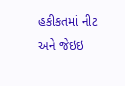હકીકતમાં નીટ અને જેઇઇ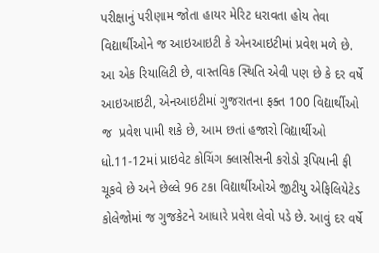પરીક્ષાનું પરીણામ જોતા હાયર મેરિટ ધરાવતા હોય તેવા વિદ્યાર્થીઓને જ આઇઆઇટી કે એનઆઇટીમાં પ્રવેશ મળે છે. આ એક રિયાલિટી છે, વાસ્તવિક સ્થિતિ એવી પણ છે કે દર વર્ષે આઇઆઇટી, એનઆઇટીમાં ગુજરાતના ફક્ત 100 વિદ્યાર્થીઓ જ  પ્રવેશ પામી શકે છે, આમ છતાં હજારો વિદ્યાર્થીઓ ધો.11-12માં પ્રાઇવેટ કોચિંગ ક્લાસીસની કરોડો રૂપિયાની ફી ચૂકવે છે અને છેલ્લે 96 ટકા વિદ્યાર્થીઓએ જીટીયુ એફિલિયેટેડ કોલેજોમાં જ ગુજકેટને આધારે પ્રવેશ લેવો પડે છે. આવું દર વર્ષે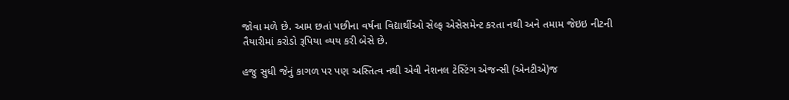જોવા મળે છે. આમ છતાં પછીના વર્ષના વિદ્યાર્થીઓ સેલ્ફ એસેસમેન્ટ કરતા નથી અને તમામ જેઇઇ નીટની તૈયારીમાં કરોડો રૂપિયા વ્યય કરી બેસે છે.

હજુ સુધી જેનું કાગળ પર પણ અસ્તિત્વ નથી એવી નેશનલ ટેસ્ટિંગ એજન્સી (એનટીએ)જ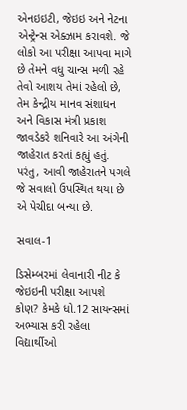એનઇઇટી, જેઇઇ અને નેટના એન્ટ્રેન્સ એક્ઝામ કરાવશે. જે લોકો આ પરીક્ષા આપવા માગે છે તેમને વધુ ચાન્સ મળી રહે તેવો આશય તેમાં રહેલો છે, તેમ કેન્દ્રીય માનવ સંશાધન અને વિકાસ મંત્રી પ્રકાશ જાવડેકરે શનિવારે આ અંગેની જાહેરાત કરતાં કહ્યું હતું. પરંતુ, આવી જાહેરાતને પગલે જે સવાલો ઉપસ્થિત થયા છે એ પેચીદા બન્યા છે.

સવાલ-1

ડિસેમ્બરમાં લેવાનારી નીટ કે જેઇઇની પરીક્ષા આપશે કોણ? કેમકે ધો.12 સાયન્સમાં અભ્યાસ કરી રહેલા વિદ્યાર્થીઓ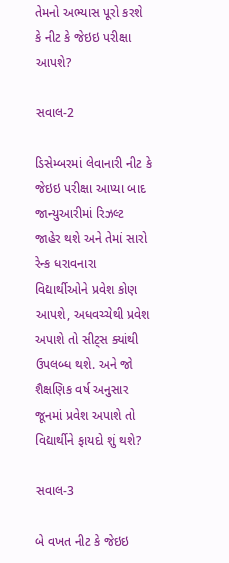તેમનો અભ્યાસ પૂરો કરશે કે નીટ કે જેઇઇ પરીક્ષા આપશે?

સવાલ-2

ડિસેમ્બરમાં લેવાનારી નીટ કે જેઇઇ પરીક્ષા આપ્યા બાદ જાન્યુઆરીમાં રિઝલ્ટ જાહેર થશે અને તેમાં સારો રેન્ક ધરાવનારા વિદ્યાર્થીઓને પ્રવેશ કોણ આપશે, અધવચ્ચેથી પ્રવેશ અપાશે તો સીટ્સ ક્યાંથી ઉપલબ્ધ થશે. અને જો શૈક્ષણિક વર્ષ અનુસાર જૂનમાં પ્રવેશ અપાશે તો વિદ્યાર્થીને ફાયદો શું થશે?

સવાલ-3

બે વખત નીટ કે જેઇઇ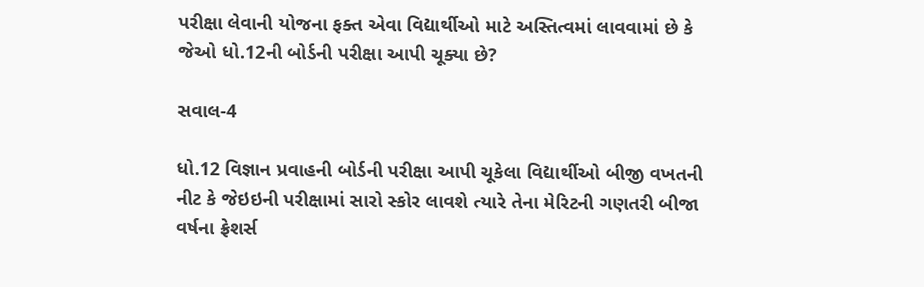પરીક્ષા લેવાની યોજના ફક્ત એવા વિદ્યાર્થીઓ માટે અસ્તિત્વમાં લાવવામાં છે કે જેઓ ધો.12ની બોર્ડની પરીક્ષા આપી ચૂક્યા છે?

સવાલ-4

ધો.12 વિજ્ઞાન પ્રવાહની બોર્ડની પરીક્ષા આપી ચૂકેલા વિદ્યાર્થીઓ બીજી વખતની નીટ કે જેઇઇની પરીક્ષામાં સારો સ્કોર લાવશે ત્યારે તેના મેરિટની ગણતરી બીજા વર્ષના ફ્રેશર્સ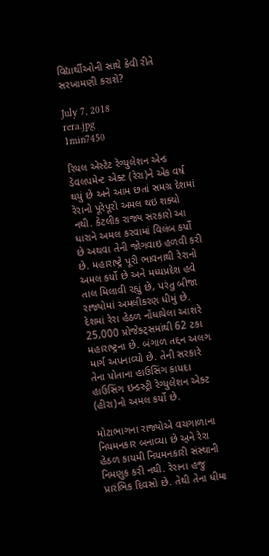વિદ્યાર્થીઓની સાથે કેવી રીતે સરખામણી કરાશે?

July 7, 2018
rera.jpg
1min7450

રિયલ એસ્ટેટ રેગ્યુલેશન એન્ડ ડેવલપમેન્ટ એક્ટ (રેરા)ને એક વર્ષ થયું છે અને આમ છતાં સમગ્ર દેશમાં રેરાનો પૂરેપૂરો અમલ થઇ શક્યો નથી. કેટલીક રાજ્ય સરકારો આ ધારાને અમલ કરવામાં વિલંબ કર્યો છે અથવા તેની જોગવાઇ હળવી કરી છે. મહારાષ્ટ્રે પૂરી ભાવનાથી રેરાનો અમલ કર્યો છે અને મધ્યપ્રદેશ હવે તાલ મિલાવી રહ્યું છે, પરંતુ બીજા રાજ્યોમાં અમલીકરણ ધીમું છે. દેશમાં રેરા હેઠળ નોંધાયેલા આશરે 25,000 પ્રોજેક્ટ્સમાંથી 62 ટકા મહારાષ્ટ્રના છે. બંગાળ તદ્દન અલગ માર્ગ અપનાવ્યો છે. તેની સરકારે તેના પોતાના હાઉસિંગ કાયદા હાઉસિંગ ઇન્ડસ્ટ્રી રેગ્યુલેશન એક્ટ (હીરા)નો અમલ કર્યો છે.

મોટાભાગના રાજ્યોએ વચગાળાના નિયમનકાર બનાવ્યા છે અ્ને રેરા હેઠળ કાયમી નિયમનકારી સંસ્થાની નિમણુક કરી નથી. રેરાના હજુ પ્રારંભિક દિવસો છે. તેથી તેના ધીમા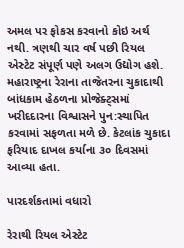અમલ પર ફોકસ કરવાનો કોઇ અર્થ નથી. ત્રણથી ચાર વર્ષ પછી રિયલ એસ્ટેટ સંપૂર્ણ પણે અલગ ઉદ્યોગ હશે. મહારાષ્ટ્રના રેરાના તાજેતરના ચુકાદાથી બાંધકામ હેઠળના પ્રોજેક્ટ્સમાં ખરીદદારના વિશ્વાસને પુન:સ્થાપિત કરવામાં સફળતા મળે છે. કેટલાંક ચુકાદા ફરિયાદ દાખલ કર્યાના ૩૦ દિવસમાં આવ્યા હતા.

પારદર્શકતામાં વધારો

રેરાથી રિયલ એસ્ટેટ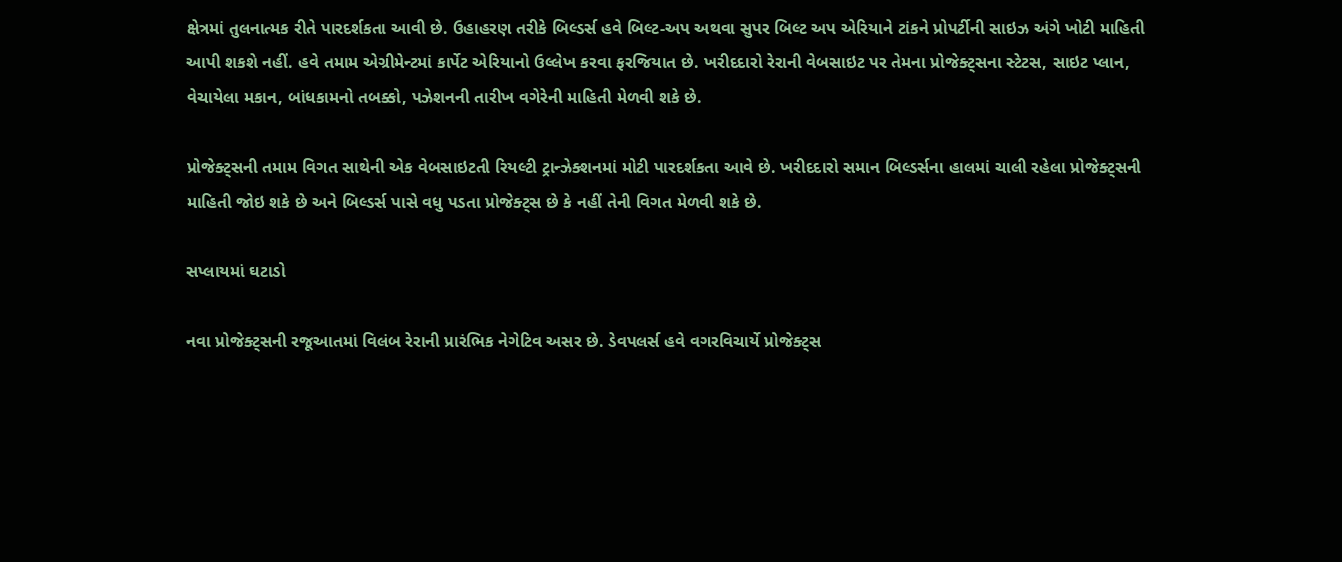ક્ષેત્રમાં તુલનાત્મક રીતે પારદર્શકતા આવી છે. ઉહાહરણ તરીકે બિલ્ડર્સ હવે બિલ્ટ-અપ અથવા સુપર બિલ્ટ અપ એરિયાને ટાંકને પ્રોપર્ટીની સાઇઝ અંગે ખોટી માહિતી આપી શકશે નહીં. હવે તમામ એગ્રીમેન્ટમાં કાર્પેટ એરિયાનો ઉલ્લેખ કરવા ફરજિયાત છે. ખરીદદારો રેરાની વેબસાઇટ પર તેમના પ્રોજેક્ટ્સના સ્ટેટસ, સાઇટ પ્લાન, વેચાયેલા મકાન, બાંધકામનો તબક્કો, પઝેશનની તારીખ વગેરેની માહિતી મેળવી શકે છે.

પ્રોજેક્ટ્સની તમામ વિગત સાથેની એક વેબસાઇટતી રિયલ્ટી ટ્રાન્ઝેક્શનમાં મોટી પારદર્શકતા આવે છે. ખરીદદારો સમાન બિલ્ડર્સના હાલમાં ચાલી રહેલા પ્રોજેક્ટ્સની માહિતી જોઇ શકે છે અને બિલ્ડર્સ પાસે વધુ પડતા પ્રોજેક્ટ્સ છે કે નહીં તેની વિગત મેળવી શકે છે.

સપ્લાયમાં ઘટાડો

નવા પ્રોજેક્ટ્સની રજૂઆતમાં વિલંબ રેરાની પ્રારંભિક નેગેટિવ અસર છે. ડેવપલર્સ હવે વગરવિચાર્યે પ્રોજેક્ટ્સ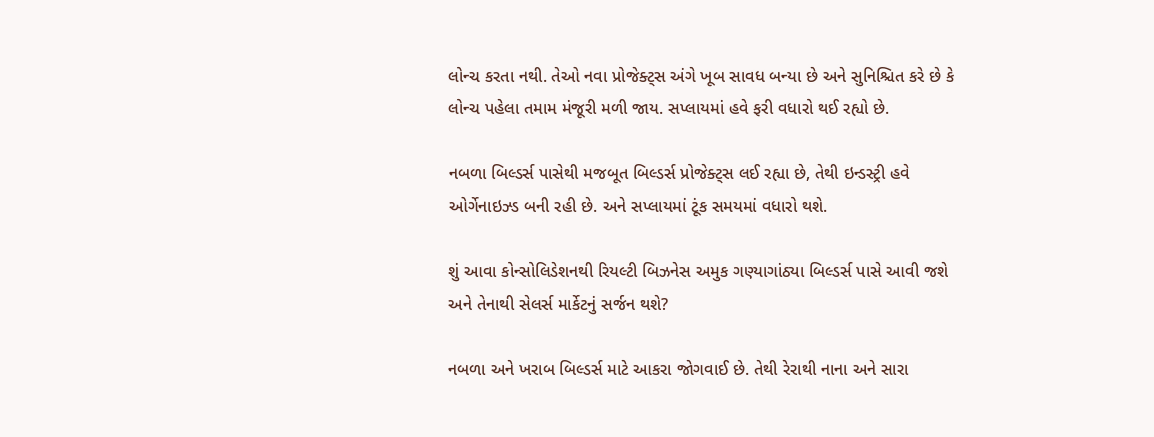લોન્ચ કરતા નથી. તેઓ નવા પ્રોજેક્ટ્સ અંગે ખૂબ સાવધ બન્યા છે અને સુનિશ્ચિત કરે છે કે લોન્ચ પહેલા તમામ મંજૂરી મળી જાય. સપ્લાયમાં હવે ફરી વધારો થઈ રહ્યો છે.

નબળા બિલ્ડર્સ પાસેથી મજબૂત બિલ્ડર્સ પ્રોજેક્ટ્સ લઈ રહ્યા છે, તેથી ઇન્ડસ્ટ્રી હવે ઓર્ગેનાઇઝ્ડ બની રહી છે. અને સપ્લાયમાં ટૂંક સમયમાં વધારો થશે.

શું આવા કોન્સોલિડેશનથી રિયલ્ટી બિઝનેસ અમુક ગણ્યાગાંઠ્યા બિલ્ડર્સ પાસે આવી જશે અને તેનાથી સેલર્સ માર્કેટનું સર્જન થશે?

નબળા અને ખરાબ બિલ્ડર્સ માટે આકરા જોગવાઈ છે. તેથી રેરાથી નાના અને સારા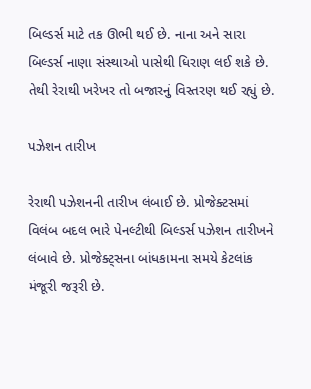બિલ્ડર્સ માટે તક ઊભી થઈ છે. નાના અને સારા બિલ્ડર્સ નાણા સંસ્થાઓ પાસેથી ધિરાણ લઈ શકે છે. તેથી રેરાથી ખરેખર તો બજારનું વિસ્તરણ થઈ રહ્યું છે.

પઝેશન તારીખ

રેરાથી પઝેશનની તારીખ લંબાઈ છે. પ્રોજેક્ટસમાં વિલંબ બદલ ભારે પેનલ્ટીથી બિલ્ડર્સ પઝેશન તારીખને લંબાવે છે. પ્રોજેક્ટ્સના બાંધકામના સમયે કેટલાંક મંજૂરી જરૂરી છે.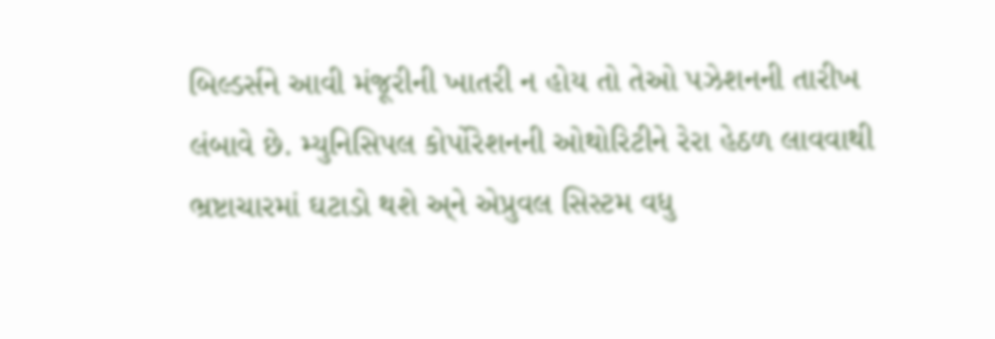બિલ્ડર્સને આવી મંજૂરીની ખાતરી ન હોય તો તેઓ પઝેશનની તારીખ લંબાવે છે. મ્યુનિસિપલ કોર્પોરેશનની ઓથોરિટીને રેરા હેઠળ લાવવાથી ભ્રષ્ટાચારમાં ઘટાડો થશે અ્ને એપ્રુવલ સિસ્ટમ વધુ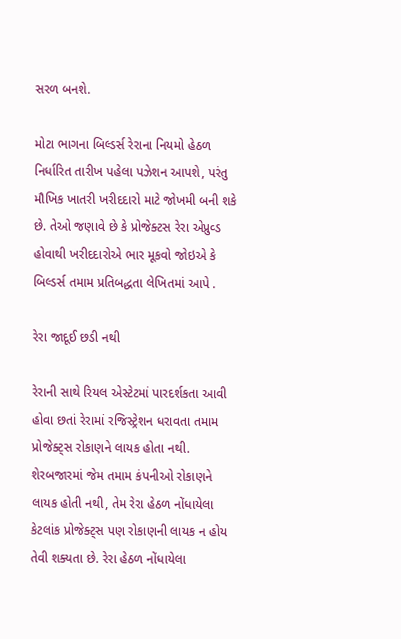સરળ બનશે.

મોટા ભાગના બિલ્ડર્સ રેરાના નિયમો હેઠળ નિર્ધારિત તારીખ પહેલા પઝેશન આપશે, પરંતુ મૌખિક ખાતરી ખરીદદારો માટે જોખમી બની શકે છે. તેઓ જણાવે છે કે પ્રોજેક્ટસ રેરા એપ્રુવ્ડ હોવાથી ખરીદદારોએ ભાર મૂકવો જોઇએ કે બિલ્ડર્સ તમામ પ્રતિબદ્ધતા લેખિતમાં આપે .

રેરા જાદૂઈ છડી નથી

રેરાની સાથે રિયલ એસ્ટેટમાં પારદર્શકતા આવી હોવા છતાં રેરામાં રજિસ્ટ્રેશન ધરાવતા તમામ પ્રોજેક્ટ્સ રોકાણને લાયક હોતા નથી. શેરબજારમાં જેમ તમામ કંપનીઓ રોકાણને લાયક હોતી નથી, તેમ રેરા હેઠળ નોંધાયેલા કેટલાંક પ્રોજેક્ટ્સ પણ રોકાણની લાયક ન હોય તેવી શક્યતા છે. રેરા હેઠળ નોંધાયેલા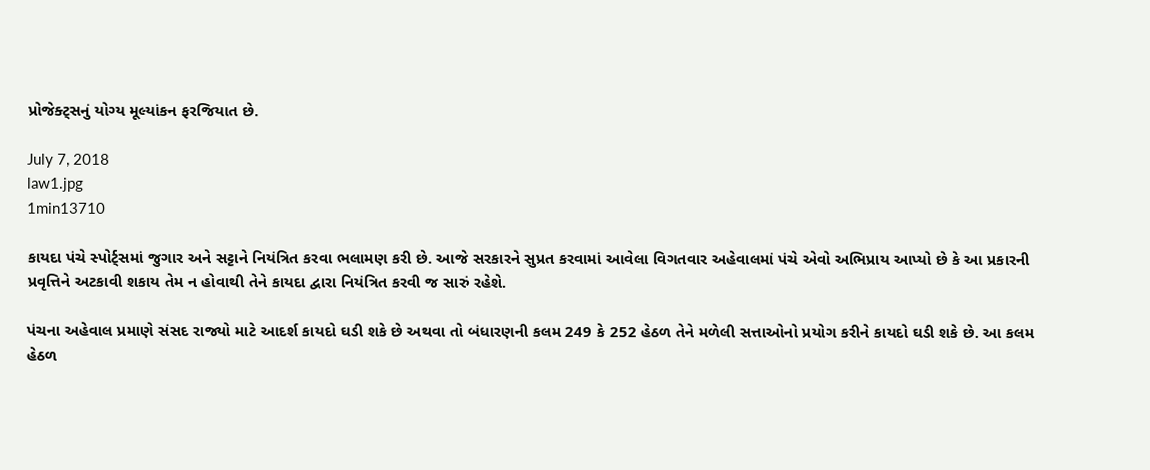પ્રોજેક્ટ્સનું યોગ્ય મૂલ્યાંકન ફરજિયાત છે.

July 7, 2018
law1.jpg
1min13710

કાયદા પંચે સ્પોર્ટ્સમાં જુગાર અને સટ્ટાને નિયંત્રિત કરવા ભલામણ કરી છે. આજે સરકારને સુપ્રત કરવામાં આવેલા વિગતવાર અહેવાલમાં પંચે એવો અભિપ્રાય આપ્યો છે કે આ પ્રકારની પ્રવૃત્તિને અટકાવી શકાય તેમ ન હોવાથી તેને કાયદા દ્વારા નિયંત્રિત કરવી જ સારું રહેશે.

પંચના અહેવાલ પ્રમાણે સંસદ રાજ્યો માટે આદર્શ કાયદો ઘડી શકે છે અથવા તો બંધારણની કલમ 249 કે 252 હેઠળ તેને મળેલી સત્તાઓનો પ્રયોગ કરીને કાયદો ઘડી શકે છે. આ કલમ હેઠળ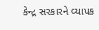કેન્દ્ર સરકારને વ્યાપક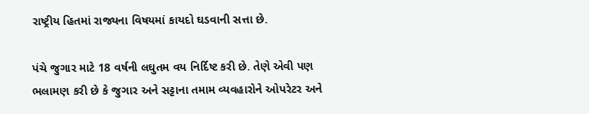રાષ્ટ્રીય હિતમાં રાજ્યના વિષયમાં કાયદો ઘડવાની સત્તા છે.

પંચે જુગાર માટે 18 વર્ષની લઘુતમ વય નિર્દિષ્ટ કરી છે. તેણે એવી પણ ભલામણ કરી છે કે જુગાર અને સટ્ટાના તમામ વ્યવહારોને ઓપરેટર અને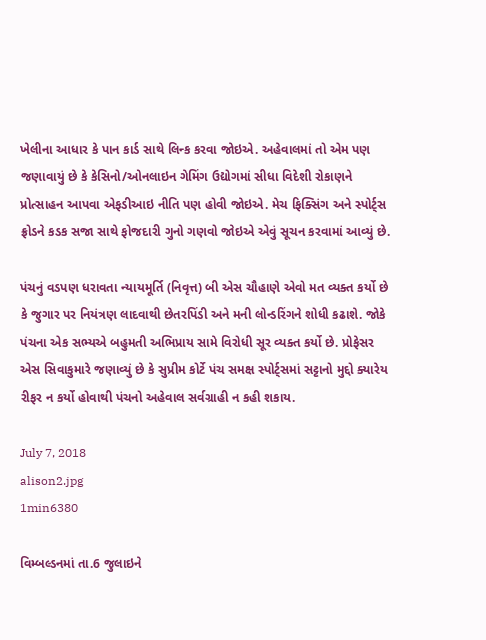ખેલીના આધાર કે પાન કાર્ડ સાથે લિન્ક કરવા જોઇએ. અહેવાલમાં તો એમ પણ જણાવાયું છે કે કેસિનો/ઓનલાઇન ગેમિંગ ઉદ્યોગમાં સીધા વિદેશી રોકાણને પ્રોત્સાહન આપવા એફડીઆઇ નીતિ પણ હોવી જોઇએ. મેચ ફિક્સિંગ અને સ્પોર્ટ્સ ફ્રોડને કડક સજા સાથે ફોજદારી ગુનો ગણવો જોઇએ એવું સૂચન કરવામાં આવ્યું છે.

પંચનું વડપણ ધરાવતા ન્યાયમૂર્તિ (નિવૃત્ત) બી એસ ચૌહાણે એવો મત વ્યક્ત કર્યો છે કે જુગાર પર નિયંત્રણ લાદવાથી છેતરપિંડી અને મની લોન્ડરિંગને શોધી કઢાશે. જોકે પંચના એક સભ્યએ બહુમતી અભિપ્રાય સામે વિરોધી સૂર વ્યક્ત કર્યો છે. પ્રોફેસર એસ સિવાકુમારે જણાવ્યું છે કે સુપ્રીમ કોર્ટે પંચ સમક્ષ સ્પોર્ટ્સમાં સટ્ટાનો મુદ્દો ક્યારેય રીફર ન કર્યો હોવાથી પંચનો અહેવાલ સર્વગ્રાહી ન કહી શકાય.

July 7, 2018
alison2.jpg
1min6380

વિમ્બલ્ડનમાં તા.6 જુલાઇને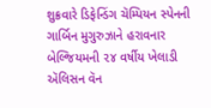શુક્રવારે ડિફેન્ડિંગ ચૅમ્પિયન સ્પેનની ગાર્બિન મુગુરુઝાને હરાવનાર બેલ્જિયમની ૨૪ વર્ષીય ખેલાડી ઍલિસન વૅન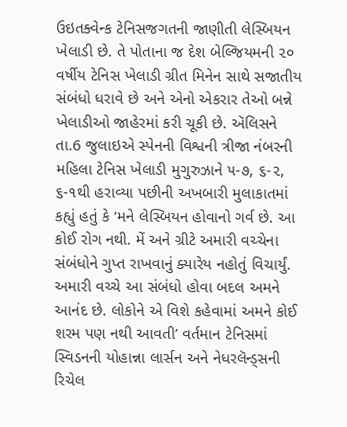ઉઇતક્વેન્ક ટેનિસજગતની જાણીતી લેસ્બિયન ખેલાડી છે. તે પોતાના જ દેશ બેલ્જિયમની ૨૦ વર્ષીય ટેનિસ ખેલાડી ગ્રીત મિનેન સાથે સજાતીય સંબંધો ધરાવે છે અને એનો એકરાર તેઓ બન્ને ખેલાડીઓ જાહેરમાં કરી ચૂકી છે. ઍલિસને તા.6 જુલાઇએ સ્પેનની વિશ્વની ત્રીજા નંબરની મહિલા ટેનિસ ખેલાડી મુગુરુઝાને ૫-૭, ૬-૨, ૬-૧થી હરાવ્યા પછીની અખબારી મુલાકાતમાં કહ્યું હતું કે ‘મને લેસ્બિયન હોવાનો ગર્વ છે. આ કોઈ રોગ નથી. મેં અને ગ્રીટે અમારી વચ્ચેના સંબંધોને ગુપ્ત રાખવાનું ક્યારેય નહોતું વિચાર્યું. અમારી વચ્ચે આ સંબંધો હોવા બદલ અમને આનંદ છે. લોકોને એ વિશે કહેવામાં અમને કોઈ શરમ પણ નથી આવતી’ વર્તમાન ટેનિસમાં સ્વિડનની યોહાન્ના લાર્સન અને નેધરલૅન્ડ્સની રિચેલ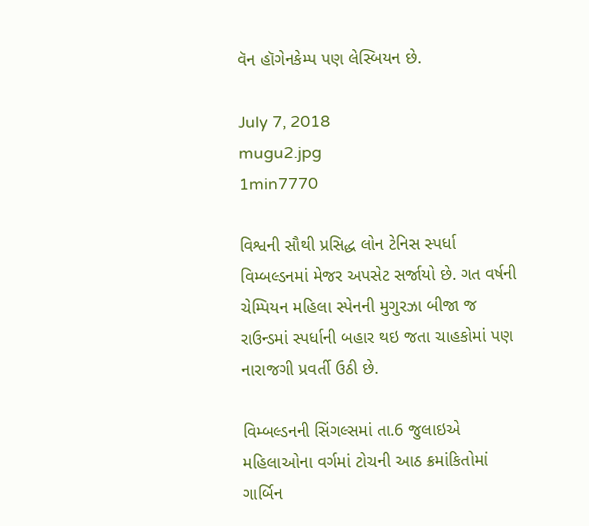વૅન હૉગેનકેમ્પ પણ લેસ્બિયન છે.

July 7, 2018
mugu2.jpg
1min7770

વિશ્વની સૌથી પ્રસિદ્ધ લોન ટેનિસ સ્પર્ધા વિમ્બલ્ડનમાં મેજર અપસેટ સર્જાયો છે. ગત વર્ષની ચેમ્પિયન મહિલા સ્પેનની મુગુરઝા બીજા જ રાઉન્ડમાં સ્પર્ધાની બહાર થઇ જતા ચાહકોમાં પણ નારાજગી પ્રવર્તી ઉઠી છે.

વિમ્બલ્ડનની સિંગલ્સમાં તા.6 જુલાઇએ મહિલાઓના વર્ગમાં ટોચની આઠ ક્રમાંકિતોમાં ગાર્બિન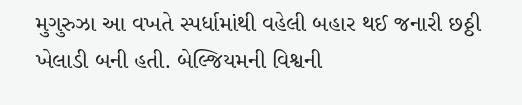મુગુરુઝા આ વખતે સ્પર્ધામાંથી વહેલી બહાર થઈ જનારી છઠ્ઠી ખેલાડી બની હતી. બેલ્જિયમની વિશ્વની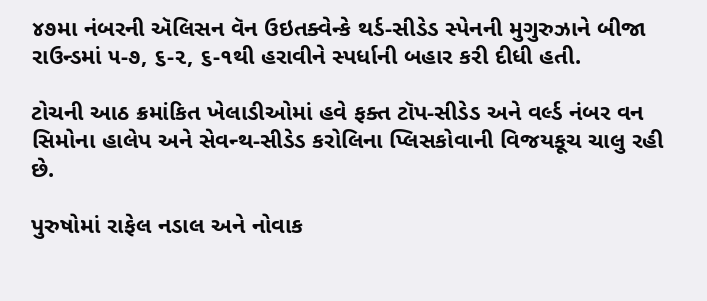૪૭મા નંબરની ઍલિસન વૅન ઉઇતક્વેન્કે થર્ડ-સીડેડ સ્પેનની મુગુરુઝાને બીજા રાઉન્ડમાં ૫-૭, ૬-૨, ૬-૧થી હરાવીને સ્પર્ધાની બહાર કરી દીધી હતી.

ટોચની આઠ ક્રમાંકિત ખેલાડીઓમાં હવે ફક્ત ટૉપ-સીડેડ અને વર્લ્ડ નંબર વન સિમોના હાલેપ અને સેવન્થ-સીડેડ કરોલિના પ્લિસકોવાની વિજયકૂચ ચાલુ રહી છે.

પુરુષોમાં રાફેલ નડાલ અને નોવાક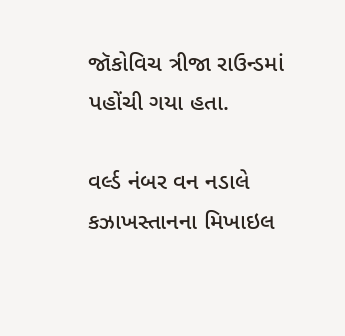જૉકોવિચ ત્રીજા રાઉન્ડમાં પહોંચી ગયા હતા.

વર્લ્ડ નંબર વન નડાલે કઝાખસ્તાનના મિખાઇલ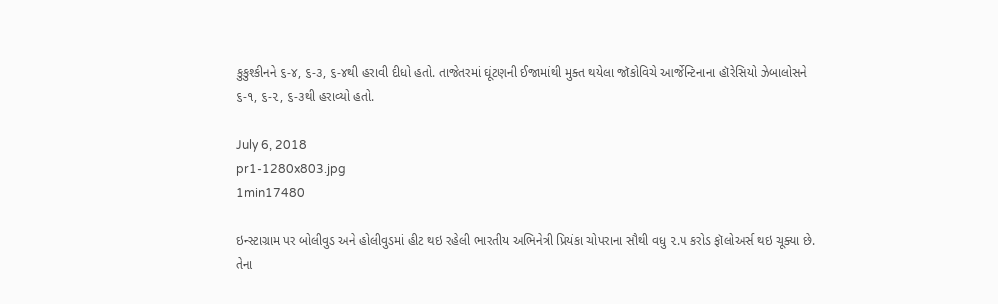કુકુશ્કીનને ૬-૪, ૬-૩, ૬-૪થી હરાવી દીધો હતો. તાજેતરમાં ઘૂંટણની ઈજામાંથી મુક્ત થયેલા જૉકોવિચે આર્જેન્ટિનાના હૉરેસિયો ઝેબાલોસને ૬-૧, ૬-૨, ૬-૩થી હરાવ્યો હતો.

July 6, 2018
pr1-1280x803.jpg
1min17480

ઇન્સ્ટાગ્રામ પર બોલીવુડ અને હોલીવુડમાં હીટ થઇ રહેલી ભારતીય અભિનેત્રી પ્રિયંકા ચોપરાના સૌથી વધુ ૨.૫ કરોડ ફૉલોઅર્સ થઇ ચૂક્યા છે. તેના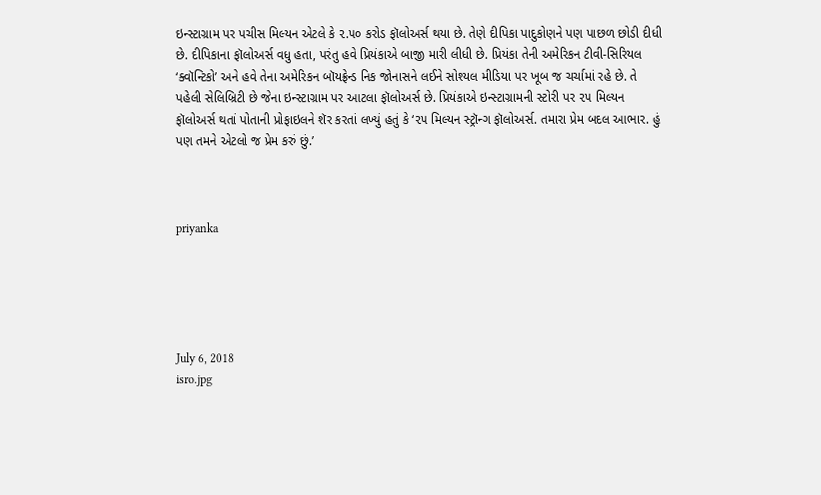ઇન્સ્ટાગ્રામ પર પચીસ મિલ્યન એટલે કે ૨.૫૦ કરોડ ફૉલોઅર્સ થયા છે. તેણે દીપિકા પાદુકોણને પણ પાછળ છોડી દીધી છે. દીપિકાના ફૉલોઅર્સ વધુ હતા, પરંતુ હવે પ્રિયંકાએ બાજી મારી લીધી છે. પ્રિયંકા તેની અમેરિકન ટીવી-સિરિયલ ‘ક્વૉન્ટિકો’ અને હવે તેના અમેરિકન બૉયફ્રેન્ડ નિક જોનાસને લઈને સોશ્યલ મીડિયા પર ખૂબ જ ચર્ચામાં રહે છે. તે પહેલી સેલિબ્રિટી છે જેના ઇન્સ્ટાગ્રામ પર આટલા ફૉલોઅર્સ છે. પ્રિયંકાએ ઇન્સ્ટાગ્રામની સ્ટોરી પર ૨૫ મિલ્યન ફૉલોઅર્સ થતાં પોતાની પ્રોફાઇલને શૅર કરતાં લખ્યું હતું કે ‘૨૫ મિલ્યન સ્ટ્રૉન્ગ ફૉલોઅર્સ. તમારા પ્રેમ બદલ આભાર. હું પણ તમને એટલો જ પ્રેમ કરું છું.’



priyanka





July 6, 2018
isro.jpg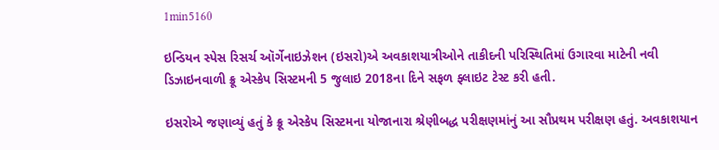1min5160

ઇન્ડિયન સ્પેસ રિસર્ચ ઑર્ગેનાઇઝેશન (ઇસરો)એ અવકાશયાત્રીઓને તાકીદની પરિસ્થિતિમાં ઉગારવા માટેની નવી ડિઝાઇનવાળી ક્રૂ એસ્કેપ સિસ્ટમની 5 જુલાઇ 2018ના દિને સફળ ફ્લાઇટ ટેસ્ટ કરી હતી.

ઇસરોએ જણાવ્યું હતું કે ક્રૂ એસ્કેપ સિસ્ટમના યોજાનારા શ્રેણીબદ્ધ પરીક્ષણમાંનું આ સૌપ્રથમ પરીક્ષણ હતું. અવકાશયાન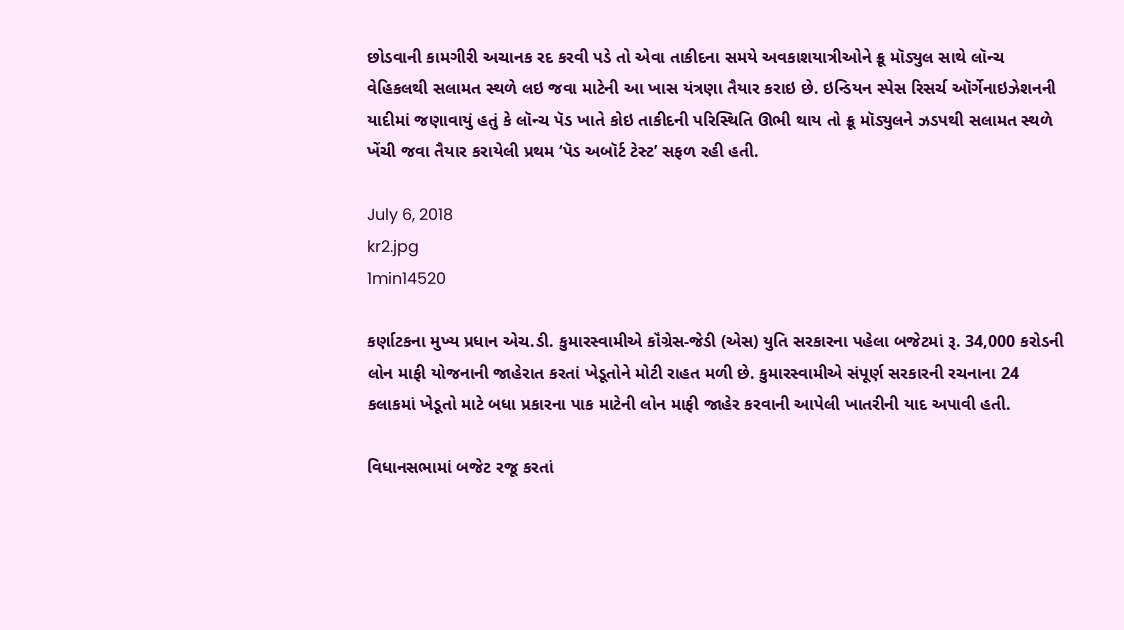છોડવાની કામગીરી અચાનક રદ કરવી પડે તો એવા તાકીદના સમયે અવકાશયાત્રીઓને ક્રૂ મૉડ્યુલ સાથે લૉન્ચ વેહિકલથી સલામત સ્થળે લઇ જવા માટેની આ ખાસ યંત્રણા તૈયાર કરાઇ છે. ઇન્ડિયન સ્પેસ રિસર્ચ ઑર્ગેનાઇઝેશનની યાદીમાં જણાવાયું હતું કે લૉન્ચ પૅડ ખાતે કોઇ તાકીદની પરિસ્થિતિ ઊભી થાય તો ક્રૂ મૉડ્યુલને ઝડપથી સલામત સ્થળે ખેંચી જવા તૈયાર કરાયેલી પ્રથમ ‘પૅડ અબૉર્ટ ટેસ્ટ’ સફળ રહી હતી.

July 6, 2018
kr2.jpg
1min14520

કર્ણાટકના મુખ્ય પ્રધાન એચ.ડી. કુમારસ્વામીએ કૉંગ્રેસ-જેડી (એસ) યુતિ સરકારના પહેલા બજેટમાં રૂ. 34,000 કરોડની લોન માફી યોજનાની જાહેરાત કરતાં ખેડૂતોને મોટી રાહત મળી છે. કુમારસ્વામીએ સંપૂર્ણ સરકારની રચનાના 24 કલાકમાં ખેડૂતો માટે બધા પ્રકારના પાક માટેની લોન માફી જાહેર કરવાની આપેલી ખાતરીની યાદ અપાવી હતી.

વિધાનસભામાં બજેટ રજૂ કરતાં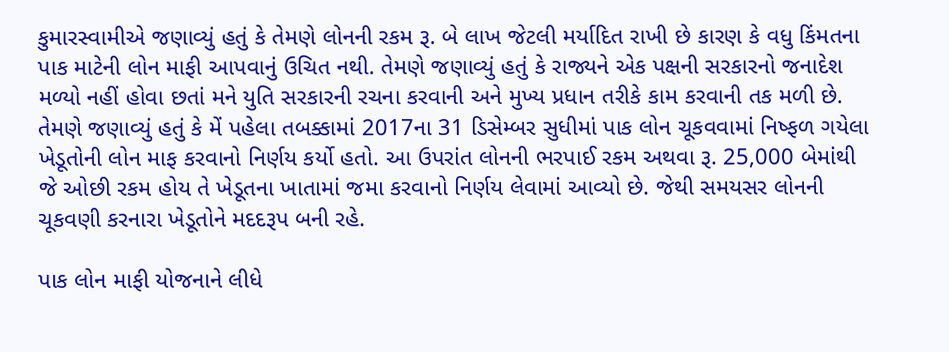કુમારસ્વામીએ જણાવ્યું હતું કે તેમણે લોનની રકમ રૂ. બે લાખ જેટલી મર્યાદિત રાખી છે કારણ કે વધુ કિંમતના પાક માટેની લોન માફી આપવાનું ઉચિત નથી. તેમણે જણાવ્યું હતું કે રાજ્યને એક પક્ષની સરકારનો જનાદેશ મળ્યો નહીં હોવા છતાં મને યુતિ સરકારની રચના કરવાની અને મુખ્ય પ્રધાન તરીકે કામ કરવાની તક મળી છે. તેમણે જણાવ્યું હતું કે મેં પહેલા તબક્કામાં 2017ના 31 ડિસેમ્બર સુધીમાં પાક લોન ચૂકવવામાં નિષ્ફળ ગયેલા ખેડૂતોની લોન માફ કરવાનો નિર્ણય કર્યો હતો. આ ઉપરાંત લોનની ભરપાઈ રકમ અથવા રૂ. 25,000 બેમાંથી જે ઓછી રકમ હોય તે ખેડૂતના ખાતામાં જમા કરવાનો નિર્ણય લેવામાં આવ્યો છે. જેથી સમયસર લોનની ચૂકવણી કરનારા ખેડૂતોને મદદરૂપ બની રહે.

પાક લોન માફી યોજનાને લીધે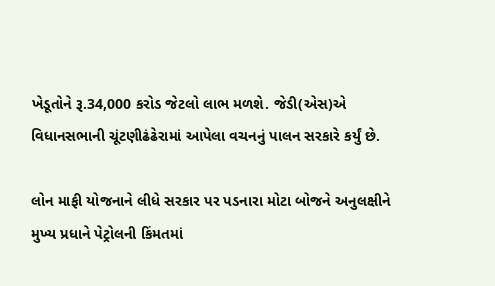ખેડૂતોને રૂ.34,000 કરોડ જેટલો લાભ મળશે. જેડી(એસ)એ વિધાનસભાની ચૂંટણીઢંઢેરામાં આપેલા વચનનું પાલન સરકારે કર્યું છે.

લોન માફી યોજનાને લીધે સરકાર પર પડનારા મોટા બોજને અનુલક્ષીને મુખ્ય પ્રધાને પેટ્રોલની કિંમતમાં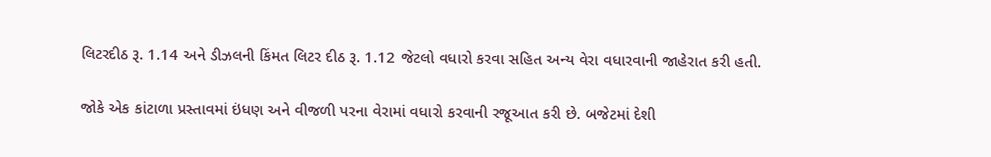લિટરદીઠ રૂ. 1.14 અને ડીઝલની કિંમત લિટર દીઠ રૂ. 1.12 જેટલો વધારો કરવા સહિત અન્ય વેરા વધારવાની જાહેરાત કરી હતી.

જોકે એક કાંટાળા પ્રસ્તાવમાં ઇંધણ અને વીજળી પરના વેરામાં વધારો કરવાની રજૂઆત કરી છે. બજેટમાં દેશી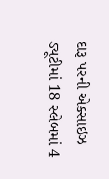દારૂ પરની એક્સાઇઝ ડ્યૂટીમાં 18 સ્લેબમાં 4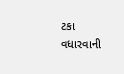ટકા વધારવાની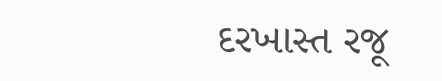દરખાસ્ત રજૂ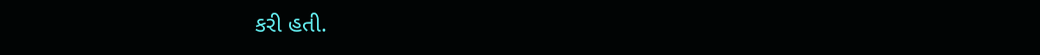કરી હતી.